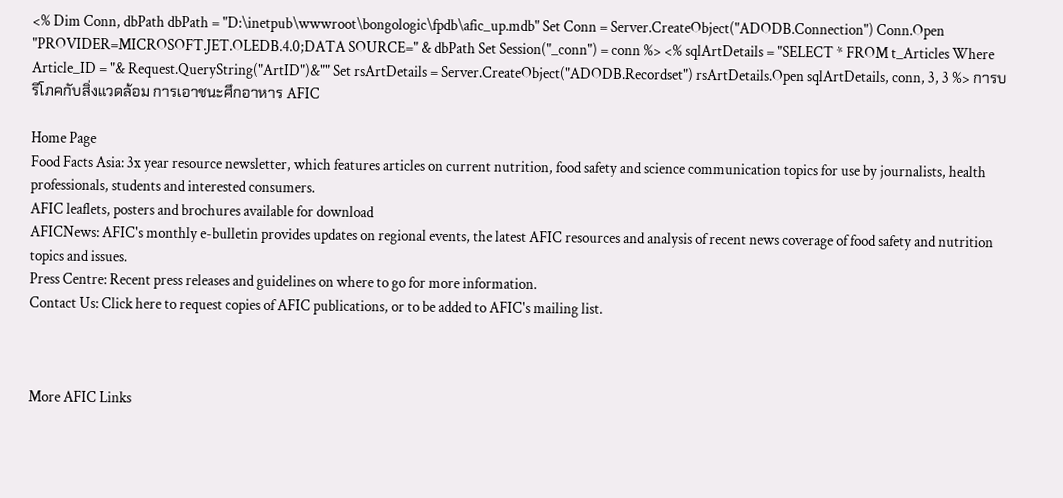<% Dim Conn, dbPath dbPath = "D:\inetpub\wwwroot\bongologic\fpdb\afic_up.mdb" Set Conn = Server.CreateObject("ADODB.Connection") Conn.Open "PROVIDER=MICROSOFT.JET.OLEDB.4.0;DATA SOURCE=" & dbPath Set Session("_conn") = conn %> <% sqlArtDetails = "SELECT * FROM t_Articles Where Article_ID = "& Request.QueryString("ArtID")&"" Set rsArtDetails = Server.CreateObject("ADODB.Recordset") rsArtDetails.Open sqlArtDetails, conn, 3, 3 %> การบริโภคกับสิ่งแวดล้อม การเอาชนะศึกอาหาร AFIC

Home Page
Food Facts Asia: 3x year resource newsletter, which features articles on current nutrition, food safety and science communication topics for use by journalists, health professionals, students and interested consumers.
AFIC leaflets, posters and brochures available for download
AFICNews: AFIC's monthly e-bulletin provides updates on regional events, the latest AFIC resources and analysis of recent news coverage of food safety and nutrition topics and issues.
Press Centre: Recent press releases and guidelines on where to go for more information.
Contact Us: Click here to request copies of AFIC publications, or to be added to AFIC's mailing list.



More AFIC Links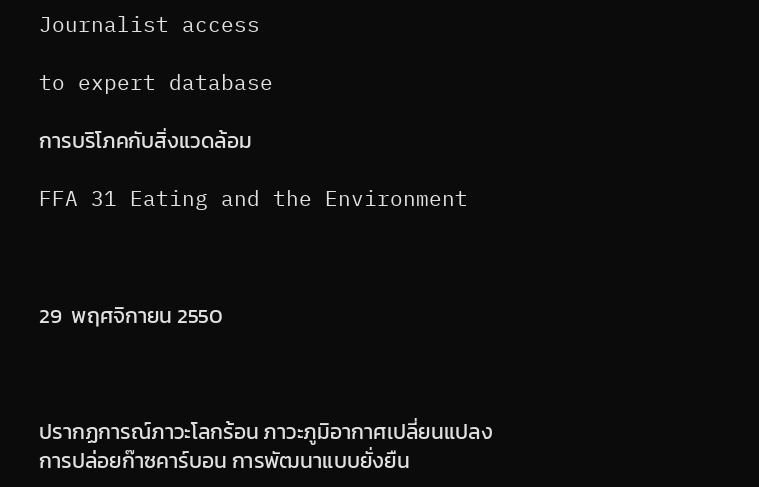Journalist access

to expert database

การบริโภคกับสิ่งแวดล้อม

FFA 31 Eating and the Environment



29  พฤศจิกายน 2550



ปรากฏการณ์ภาวะโลกร้อน ภาวะภูมิอากาศเปลี่ยนแปลง การปล่อยก๊าซคาร์บอน การพัฒนาแบบยั่งยืน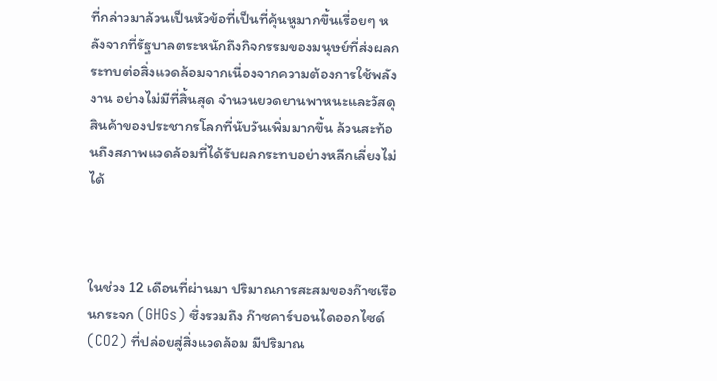ที่กล่าวมาล้วนเป็นหัวข้อที่เป็นที่คุ้นหูมากขึ้นเรื่อยๆ หลังจากที่รัฐบาลตระหนักถึงกิจกรรมของมนุษย์ที่ส่งผลกระทบต่อสิ่งแวดล้อมจากเนื่องจากความต้องการใช้พลังงาน อย่างไม่มีที่สิ้นสุด จำนวนยวดยานพาหนะและวัสดุสินค้าของประชากรโลกที่นับวันเพิ่มมากขึ้น ล้วนสะท้อนถึงสภาพแวดล้อมที่ได้รับผลกระทบอย่างหลีกเลี่ยงไม่ได้



ในช่วง 12 เดือนที่ผ่านมา ปริมาณการสะสมของก๊าซเรือนกระจก (GHGs) ซึ่งรวมถึง ก๊าซคาร์บอนไดออกไซด์ (CO2) ที่ปล่อยสู่สิ่งแวดล้อม มีปริมาณ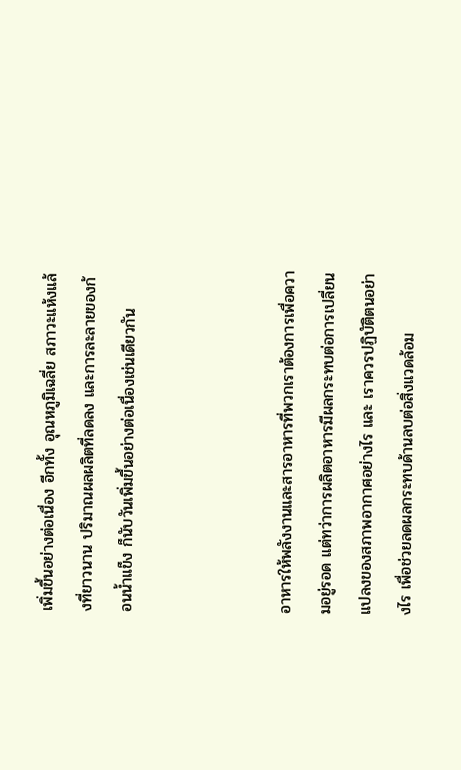เพิ่มขึ้นอย่างต่อเนื่อง อีกทั้ง อุณหภูมิเฉลี่ย สภาวะแห้งแล้งที่ยาวนาน ปริมาณผลผลิตที่ลดลง และการละลายของก้อนน้ำแข็ง ก็นับวันเพิ่มขึ้นอย่างต่อเนื่องเช่นเดียวกัน



อาหารให้พลังงานและสารอาหารที่พวกเราต้องการเพื่อความอยู่รอด แต่ทว่าการผลิตอาหารมีผลกระทบต่อการเปลี่ยนแปลงของสภาพอากาศอย่างไร และ เราควรปฏิบัติตนอย่างไร เพื่อช่วยลดผลกระทบด้านลบต่อสิ่งแวดล้อม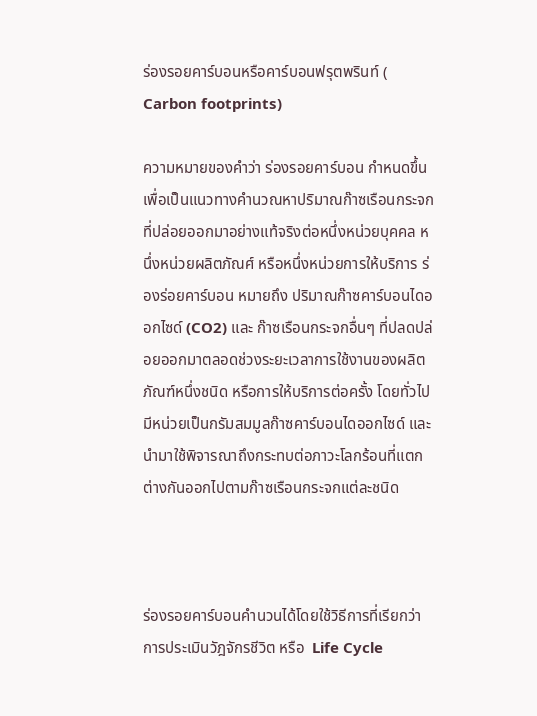ร่องรอยคาร์บอนหรือคาร์บอนฟรุตพรินท์ ( Carbon footprints)

ความหมายของคำว่า ร่องรอยคาร์บอน กำหนดขึ้นเพื่อเป็นแนวทางคำนวณหาปริมาณก๊าซเรือนกระจกที่ปล่อยออกมาอย่างแท้จริงต่อหนึ่งหน่วยบุคคล หนึ่งหน่วยผลิตภัณศ์ หรือหนึ่งหน่วยการให้บริการ ร่องร่อยคาร์บอน หมายถึง ปริมาณก๊าซคาร์บอนไดออกไซด์ (CO2) และ ก๊าซเรือนกระจกอื่นๆ ที่ปลดปล่อยออกมาตลอดช่วงระยะเวลาการใช้งานของผลิตภัณฑ์หนึ่งชนิด หรือการให้บริการต่อครั้ง โดยทั่วไป มีหน่วยเป็นกรัมสมมูลก๊าซคาร์บอนไดออกไซด์ และนำมาใช้พิจารณาถึงกระทบต่อภาวะโลกร้อนที่แตกต่างกันออกไปตามก๊าซเรือนกระจกแต่ละชนิด



ร่องรอยคาร์บอนคำนวนได้โดยใช้วิธีการที่เรียกว่า การประเมินวัฎจักรชีวิต หรือ  Life Cycle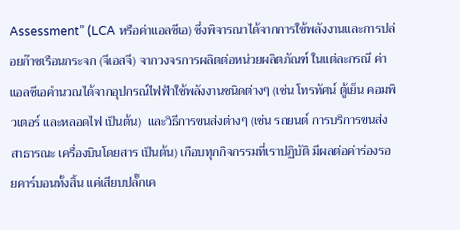Assessment” (LCA หรือค่าแอลซีเอ) ซึ่งพิจารณาได้จากการใช้พลังงานและการปล่อยก๊าซเรือนกระจก (จีเอสจี) จากวงจรการผลิตต่อหน่วยผลิตภัณฑ์ ในแต่ละกรณี ค่าแอลซีเอคำนวณได้จากอุปกรณ์ไฟฟ้าใช้พลังงานชนิดต่างๆ (เช่น โทรทัศน์ ตู้เย็น คอมพิวเตอร์ และหลอดไฟ เป็นต้น)  และวิธีการขนส่งต่างๆ (เช่น รถยนต์ การบริการขนส่งสาธารณะ เครื่องบินโดยสาร เป็นต้น) เกือบทุกกิจกรรมที่เราปฏิบัติ มีผลต่อค่าร่องรอยคาร์บอนทั้งสิ้น แค่เสียบปลั๊กเค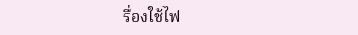รื่องใช้ไฟ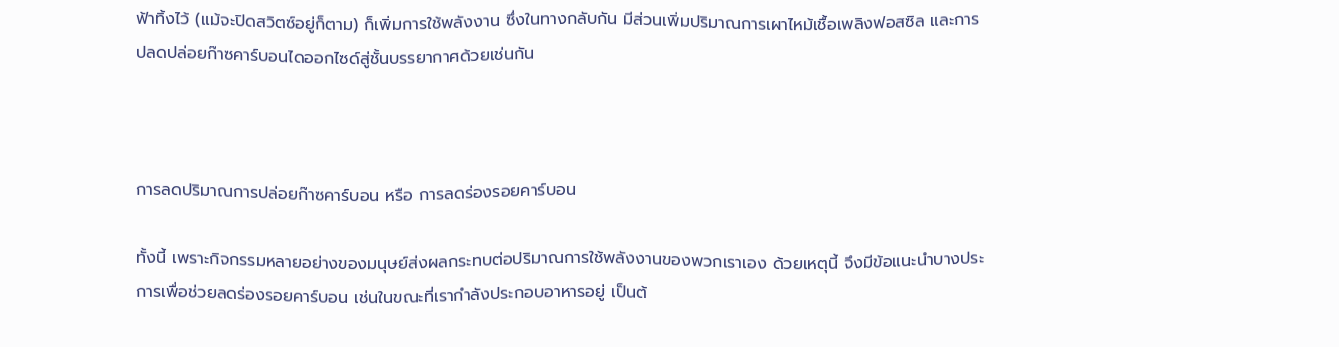ฟ้าทิ้งไว้ (แม้จะปิดสวิตซ์อยู่ก็ตาม) ก็เพิ่มการใช้พลังงาน ซึ่งในทางกลับกัน มีส่วนเพิ่มปริมาณการเผาไหม้เชื้อเพลิงฟอสซิล และการปลดปล่อยก๊าซคาร์บอนไดออกไซด์สู่ชั้นบรรยากาศด้วยเช่นกัน



การลดปริมาณการปล่อยก๊าซคาร์บอน หรือ การลดร่องรอยคาร์บอน

ทั้งนี้ เพราะกิจกรรมหลายอย่างของมนุษย์ส่งผลกระทบต่อปริมาณการใช้พลังงานของพวกเราเอง ด้วยเหตุนี้ จึงมีข้อแนะนำบางประการเพื่อช่วยลดร่องรอยคาร์บอน เช่นในขณะที่เรากำลังประกอบอาหารอยู่ เป็นต้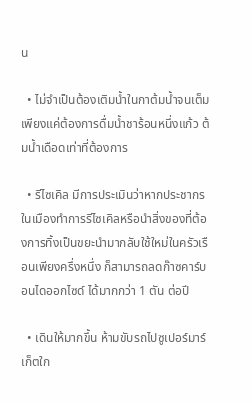น

  • ไม่จำเป็นต้องเติมน้ำในกาต้มน้ำจนเต็มเพียงแค่ต้องการดื่มน้ำชาร้อนหนึ่งแก้ว ต้มน้ำเดือดเท่าที่ต้องการ

  • รีไซเคิล มีการประเมินว่าหากประชากรในเมืองทำการรีไซเคิลหรือนำสิ่งของที่ต้องการทิ้งเป็นขยะนำมากลับใช้ใหม่ในครัวเรือนเพียงครึ่งหนึ่ง ก็สามารถลดก๊าซคาร์บอนไดออกไซด์ ได้มากกว่า 1 ตัน ต่อปี

  • เดินให้มากขึ้น ห้ามขับรถไปซูเปอร์มาร์เก็ตใก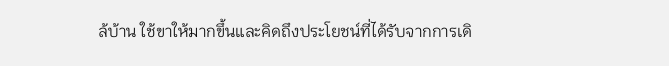ล้บ้าน ใช้ขาให้มากขึ้นและคิดถึงประโยชน์ที่ได้รับจากการเดิ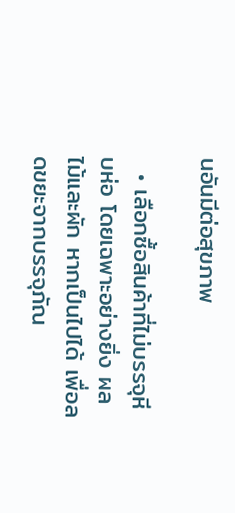นอันมีต่อสุขภาพ

  • เลือกซื้อสินค้าที่ไม่บรรจุหีบห่อ โดยเฉพาะอย่างยิ่ง ผลไม้และผัก หากเป็นไปได้ เพื่อลดขยะจากบรรจุภัณ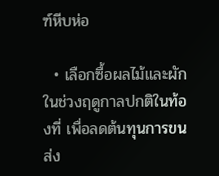ฑ์หีบห่อ

  • เลือกซื้อผลไม้และผักในช่วงฤดูกาลปกติในท้องที่ เพื่อลดต้นทุนการขนส่ง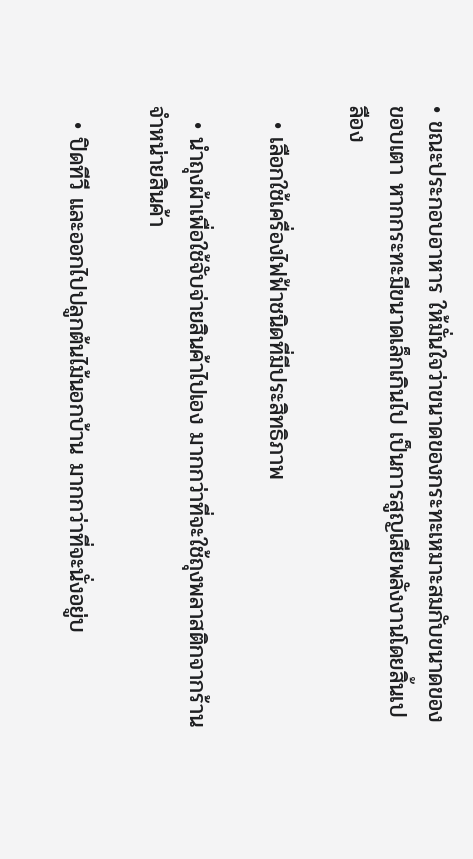• ขณะประกอบอาหาร ให้มั่นใจว่าขนาดของกระทะเหมาะสมกับขนาดของขอบเตา หากกระทะมีขนาดเล็กเกินไป เป็นการสูญเสียพลังงานโดยสิ้นเปลือง

  • เลือกใช้เครื่องไฟฟ้าชนิดที่มีประสิทธิภาพ

  • นำถุงผ้าเพื่อใช้จับจ่ายสินค้าไปเอง มากกว่าที่จะใช้ถุงพลาสติกจากร้านจำหน่ายสินค้า

  • ปิดทีวี และออกไปปลูกต้นไม้นอกบ้าน มากกว่าที่จะนั่งอยู่บ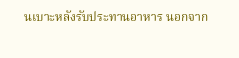นเบาะหลังรับประทานอาหาร นอกจาก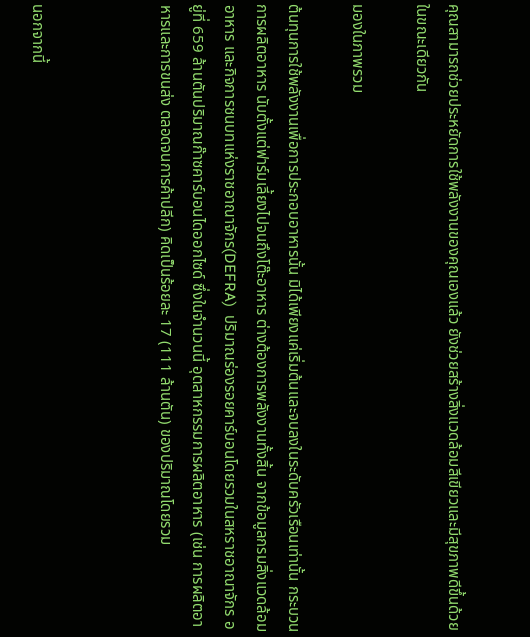คุณสามารถช่วยประหยัดการใช้พลังงานของคุณเองแล้ว ยังช่วยสร้างสิ่งแวดล้อมสีเขียวและมีสุขภาพดีขึ้นด้วย ในขณะเดียวกัน

มองในภาพรวม

ต้นทุนการใช้พลังงานเพื่อการประกอบอาหารนั้น มิได้เพียงแค่เริ่มต้นและจบลงในระดับครัวเรือนเท่านั้น กระบวนการผลิตอาหาร นับตั้งแต่ฟาร์มเลี้ยงไปจนถึงโต๊ะอาหาร ต่างต้องการพลังงานทั้งสิ้น จากข้อมูลกรมสิ่งแวดล้อม อาหาร และกิจการชนบทแห่งราชอาณาจักร(DEFRA)  ปริมาณร่องรอยคาร์บอนโดยรวมในสหราชอาณาจักร อยู่ที่ 659 ล้านตันปริมาณก๊าซคาร์บอนไดออกไซด์ ซึ่งในจำนวนนี้ อุตสาหกรรมการผลิตอาหาร (เช่น การผลิตอาหารและการขนส่ง ตลอดจนการค้าปลีก) คิดเป็นร้อยละ 17 (111 ล้านตัน) ของปริมาณโดยรวม



นอกจากนี้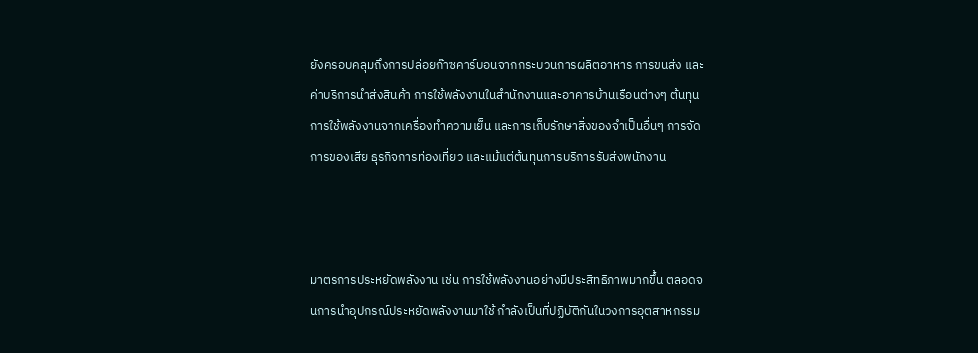ยังครอบคลุมถึงการปล่อยก๊าซคาร์บอนจากกระบวนการผลิตอาหาร การขนส่ง และค่าบริการนำส่งสินค้า การใช้พลังงานในสำนักงานและอาคารบ้านเรือนต่างๆ ต้นทุนการใช้พลังงานจากเครื่องทำความเย็น และการเก็บรักษาสิ่งของจำเป็นอื่นๆ การจัดการของเสีย ธุรกิจการท่องเที่ยว และแม้แต่ต้นทุนการบริการรับส่งพนักงาน



มาตรการประหยัดพลังงาน เช่น การใช้พลังงานอย่างมีประสิทธิภาพมากขึ้น ตลอดจนการนำอุปกรณ์ประหยัดพลังงานมาใช้ กำลังเป็นที่ปฏิบัติกันในวงการอุตสาหกรรม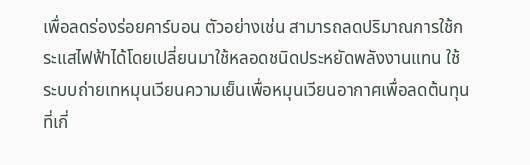เพื่อลดร่องร่อยคาร์บอน ตัวอย่างเช่น สามารถลดปริมาณการใช้กระแสไฟฟ้าได้โดยเปลี่ยนมาใช้หลอดชนิดประหยัดพลังงานแทน ใช้ระบบถ่ายเทหมุนเวียนความเย็นเพื่อหมุนเวียนอากาศเพื่อลดต้นทุนที่เกี่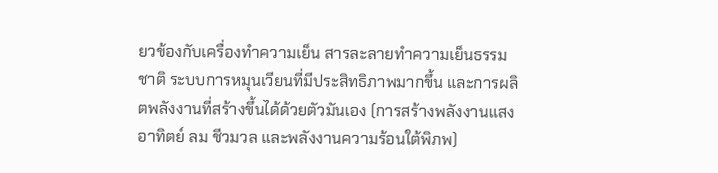ยวข้องกับเครื่องทำความเย็น สารละลายทำความเย็นธรรมชาติ ระบบการหมุนเวียนที่มีประสิทธิภาพมากขึ้น และการผลิตพลังงานที่สร้างขึ้นได้ด้วยตัวมันเอง (การสร้างพลังงานแสงอาทิตย์ ลม ชีวมวล และพลังงานความร้อนใต้พิภพ)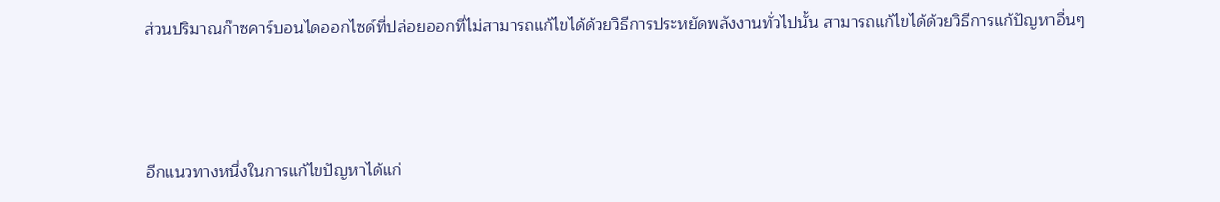ส่วนปริมาณก๊าซคาร์บอนไดออกไซด์ที่ปล่อยออกที่ไม่สามารถแก้ไขได้ด้วยวิธีการประหยัดพลังงานทั่วไปนั้น สามารถแก้ไขได้ด้วยวิธีการแก้ปัญหาอื่นๆ



อีกแนวทางหนึ่งในการแก้ไขปัญหาได้แก่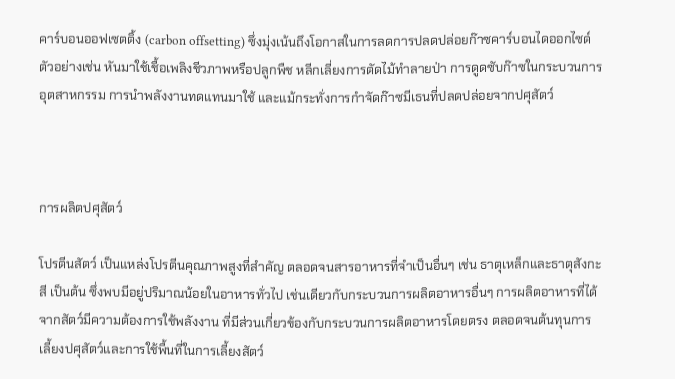คาร์บอนออฟเซตติ้ง (carbon offsetting) ซึ่งมุ่งเน้นถึงโอกาสในการลดการปลดปล่อยก๊าซคาร์บอนไดออกไซด์ ตัวอย่างเช่น หันมาใช้เชื้อเพลิงชีวภาพหรือปลูกพืช หลีกเลี่ยงการตัดไม้ทำลายป่า การดูดซับก๊าซในกระบวนการอุตสาหกรรม การนำพลังงานทดแทนมาใช้ และแม้กระทั่งการกำจัดก๊าซมีเธนที่ปลดปล่อยจากปศุสัตว์



การผลิตปศุสัตว์

โปรตีนสัตว์ เป็นแหล่งโปรตีนคุณภาพสูงที่สำคัญ ตลอดจนสารอาหารที่จำเป็นอื่นๆ เช่น ธาตุเหล็กและธาตุสังกะสี เป็นต้น ซึ่งพบมีอยู่ปริมาณน้อยในอาหารทั่วไป เช่นเดียวกับกระบวนการผลิตอาหารอื่นๆ การผลิตอาหารที่ได้จากสัตว์มีความต้องการใช้พลังงาน ที่มีส่วนเกี่ยวข้องกับกระบวนการผลิตอาหารโดยตรง ตลอดจนต้นทุนการเลี้ยงปศุสัตว์และการใช้พื้นที่ในการเลี้ยงสัตว์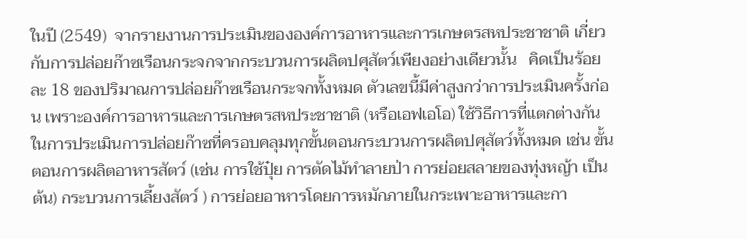ในปี (2549)  จากรายงานการประเมินขององค์การอาหารและการเกษตรสหประชาชาติ เกี่ยวกับการปล่อยก๊าซเรือนกระจกจากกระบวนการผลิตปศุสัตว์เพียงอย่างเดียวนั้น   คิดเป็นร้อยละ 18 ของปริมาณการปล่อยก๊าซเรือนกระจกทั้งหมด ตัวเลขนี้มีค่าสูงกว่าการประเมินครั้งก่อน เพราะองค์การอาหารและการเกษตรสหประชาชาติ (หรือเอฟเอโอ) ใช้วิธีการที่แตกต่างกันในการประเมินการปล่อยก๊าซที่ครอบคลุมทุกขั้นตอนกระบวนการผลิตปศุสัตว์ทั้งหมด เช่น ขั้นตอนการผลิตอาหารสัตว์ (เช่น การใช้ปุ๋ย การตัดไม้ทำลายป่า การย่อยสลายของทุ่งหญ้า เป็นต้น) กระบวนการเลี้ยงสัตว์ ) การย่อยอาหารโดยการหมักภายในกระเพาะอาหารและกา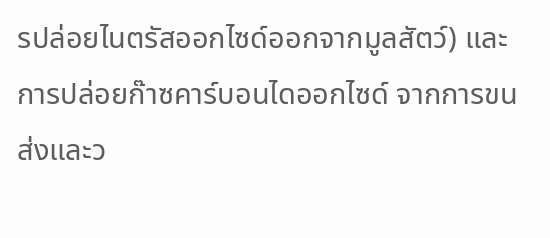รปล่อยไนตรัสออกไซด์ออกจากมูลสัตว์) และการปล่อยก๊าซคาร์บอนไดออกไซด์ จากการขนส่งและว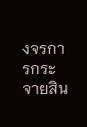งจรการกระจายสิน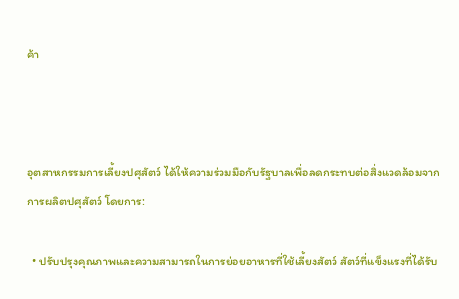ค้า



อุตสาหกรรมการเลี้ยงปศุสัตว์ ได้ให้ความร่วมมือกับรัฐบาลเพื่อลดกระทบต่อสิ่งแวดล้อมจากการผลิตปศุสัตว์ โดยการ:

  • ปรับปรุงคุณภาพและความสามารถในการย่อยอาหารที่ใช้เลี้ยงสัตว์ สัตว์ที่แข็งแรงที่ได้รับ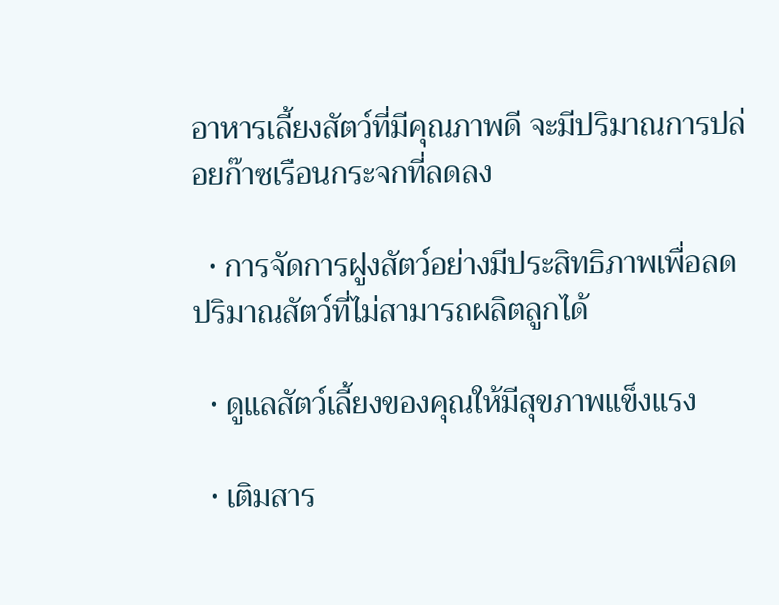อาหารเลี้ยงสัตว์ที่มีคุณภาพดี จะมีปริมาณการปล่อยก๊าซเรือนกระจกที่ลดลง

  • การจัดการฝูงสัตว์อย่างมีประสิทธิภาพเพื่อลดปริมาณสัตว์ที่ไม่สามารถผลิตลูกได้

  • ดูแลสัตว์เลี้ยงของคุณให้มีสุขภาพแข็งแรง

  • เติมสาร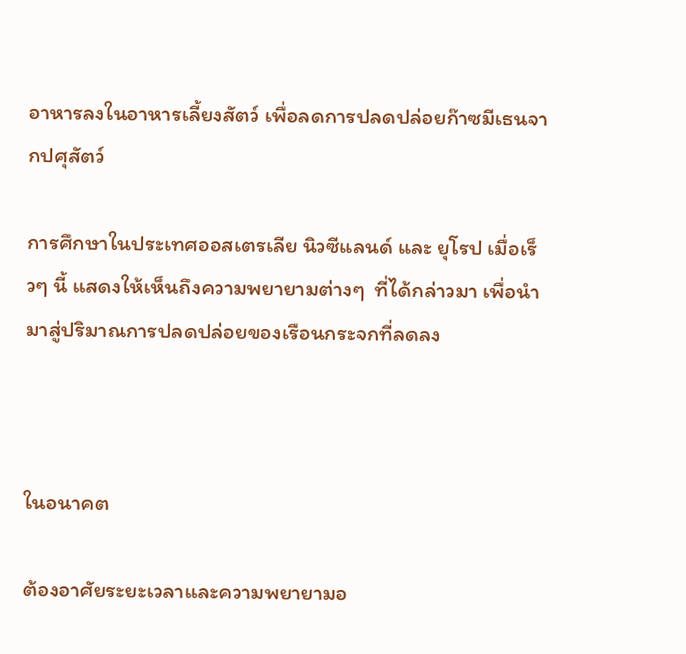อาหารลงในอาหารเลี้ยงสัตว์ เพื่อลดการปลดปล่อยก๊าซมีเธนจากปศุสัตว์

การศึกษาในประเทศออสเตรเลีย นิวซีแลนด์ และ ยุโรป เมื่อเร็วๆ นี้ แสดงให้เห็นถึงความพยายามต่างๆ  ที่ได้กล่าวมา เพื่อนำมาสู่ปริมาณการปลดปล่อยของเรือนกระจกที่ลดลง



ในอนาคต

ต้องอาศัยระยะเวลาและความพยายามอ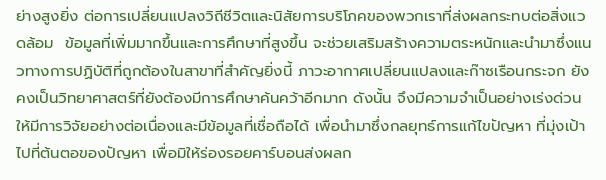ย่างสูงยิ่ง ต่อการเปลี่ยนแปลงวิถีชีวิตและนิสัยการบริโภคของพวกเราที่ส่งผลกระทบต่อสิ่งแวดล้อม  ข้อมูลที่เพิ่มมากขึ้นและการศึกษาที่สูงขึ้น จะช่วยเสริมสร้างความตระหนักและนำมาซึ่งแนวทางการปฏิบัติที่ถูกต้องในสาขาที่สำคัญยิ่งนี้ ภาวะอากาศเปลี่ยนแปลงและก๊าซเรือนกระจก ยังคงเป็นวิทยาศาสตร์ที่ยังต้องมีการศึกษาค้นคว้าอีกมาก ดังนั้น จึงมีความจำเป็นอย่างเร่งด่วนให้มีการวิจัยอย่างต่อเนื่องและมีข้อมูลที่เชื่อถือได้ เพื่อนำมาซึ่งกลยุทธ์การแก้ไขปัญหา ที่มุ่งเป้าไปที่ต้นตอของปัญหา เพื่อมิให้ร่องรอยคาร์บอนส่งผลก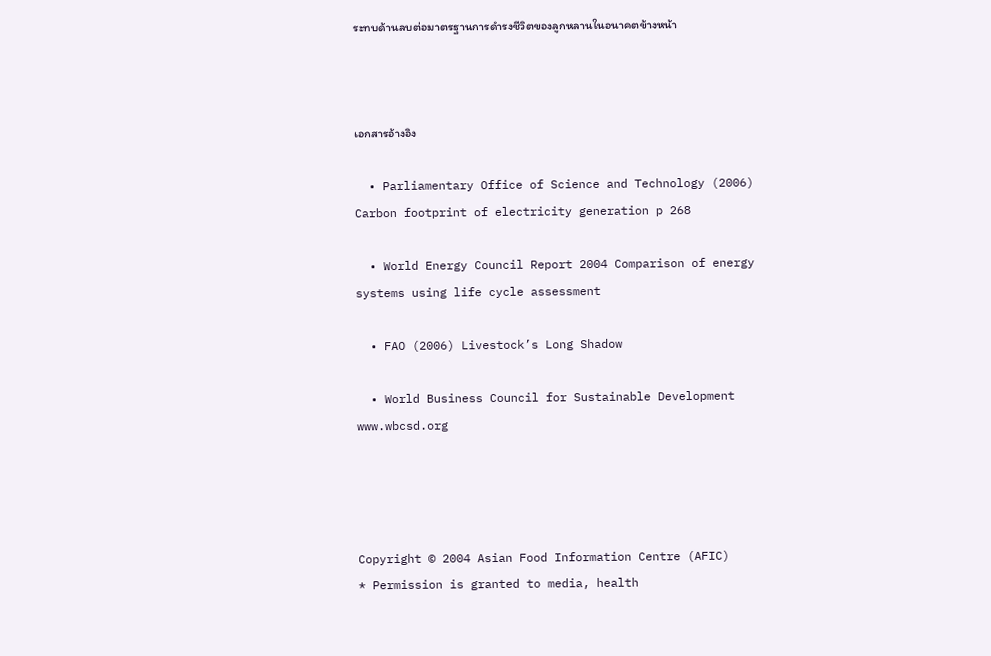ระทบด้านลบต่อมาตรฐานการดำรงชีวิตของลูกหลานในอนาคตข้างหน้า



เอกสารอ้างอิง

  • Parliamentary Office of Science and Technology (2006) Carbon footprint of electricity generation p 268

  • World Energy Council Report 2004 Comparison of energy systems using life cycle assessment

  • FAO (2006) Livestock’s Long Shadow

  • World Business Council for Sustainable Development www.wbcsd.org




Copyright © 2004 Asian Food Information Centre (AFIC)
* Permission is granted to media, health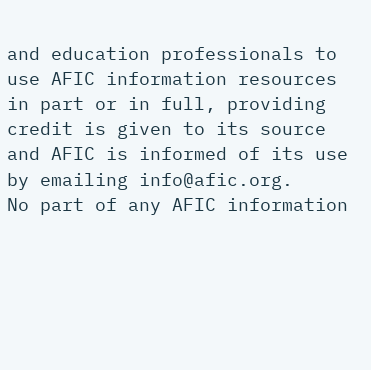and education professionals to use AFIC information resources in part or in full, providing credit is given to its source and AFIC is informed of its use by emailing info@afic.org.
No part of any AFIC information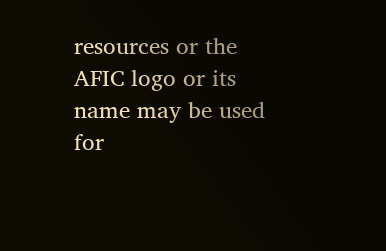resources or the AFIC logo or its name may be used for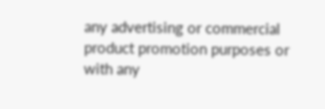any advertising or commercial product promotion purposes or with any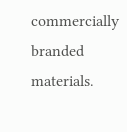commercially branded materials.